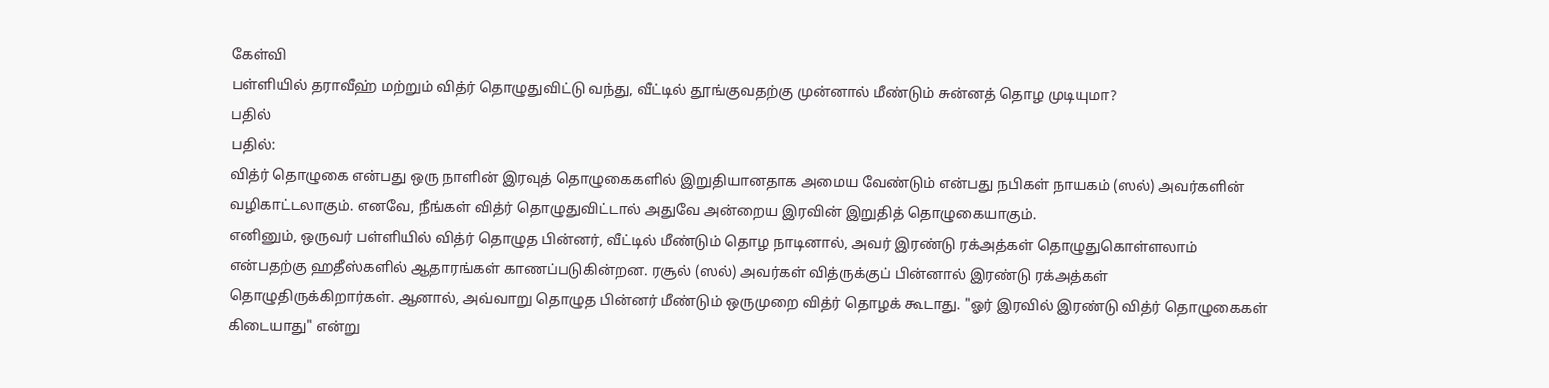கேள்வி
பள்ளியில் தராவீஹ் மற்றும் வித்ர் தொழுதுவிட்டு வந்து, வீட்டில் தூங்குவதற்கு முன்னால் மீண்டும் சுன்னத் தொழ முடியுமா?
பதில்
பதில்:
வித்ர் தொழுகை என்பது ஒரு நாளின் இரவுத் தொழுகைகளில் இறுதியானதாக அமைய வேண்டும் என்பது நபிகள் நாயகம் (ஸல்) அவர்களின் வழிகாட்டலாகும். எனவே, நீங்கள் வித்ர் தொழுதுவிட்டால் அதுவே அன்றைய இரவின் இறுதித் தொழுகையாகும்.
எனினும், ஒருவர் பள்ளியில் வித்ர் தொழுத பின்னர், வீட்டில் மீண்டும் தொழ நாடினால், அவர் இரண்டு ரக்அத்கள் தொழுதுகொள்ளலாம் என்பதற்கு ஹதீஸ்களில் ஆதாரங்கள் காணப்படுகின்றன. ரசூல் (ஸல்) அவர்கள் வித்ருக்குப் பின்னால் இரண்டு ரக்அத்கள் தொழுதிருக்கிறார்கள். ஆனால், அவ்வாறு தொழுத பின்னர் மீண்டும் ஒருமுறை வித்ர் தொழக் கூடாது. "ஓர் இரவில் இரண்டு வித்ர் தொழுகைகள் கிடையாது" என்று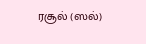ரசூல் (ஸல்)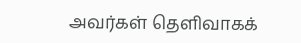அவர்கள் தெளிவாகக்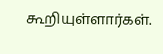கூறியுள்ளார்கள்.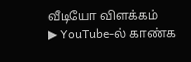வீடியோ விளக்கம்
▶ YouTube-ல் காண்க